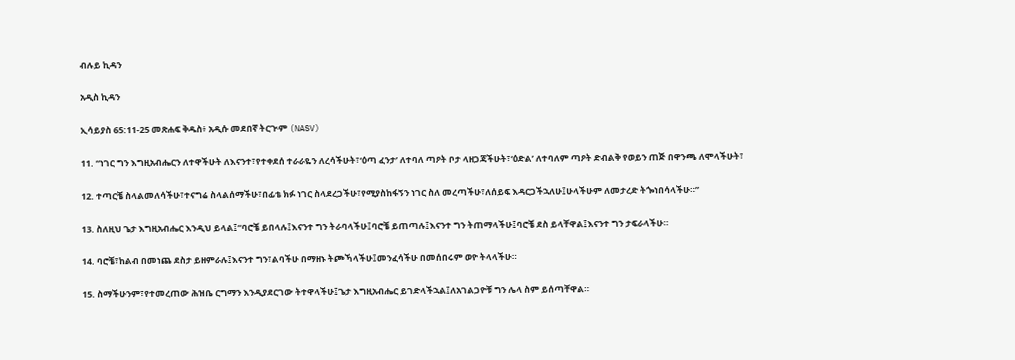ብሉይ ኪዳን

አዲስ ኪዳን

ኢሳይያስ 65:11-25 መጽሐፍ ቅዱስ፥ አዲሱ መደበኛ ትርጒም (NASV)

11. “ነገር ግን እግዚአብሔርን ለተዋችሁት ለእናንተ፣የተቀደሰ ተራራዬን ለረሳችሁት፣‘ዕጣ ፈንታ’ ለተባለ ጣዖት ቦታ ላዘጋጃችሁት፣‘ዕድል’ ለተባለም ጣዖት ድብልቅ የወይን ጠጅ በዋንጫ ለሞላችሁት፣

12. ተጣርቼ ስላልመለሳችሁ፣ተናግሬ ስላልሰማችሁ፣በፊቴ ክፉ ነገር ስላደረጋችሁ፣የሚያስከፋኝን ነገር ስለ መረጣችሁ፣ለሰይፍ እዳርጋችኋለሁ፤ሁላችሁም ለመታረድ ትጐነበሳላችሁ።”

13. ስለዚህ ጌታ እግዚአብሔር እንዲህ ይላል፤“ባሮቼ ይበላሉ፤እናንተ ግን ትራባላችሁ፤ባሮቼ ይጠጣሉ፤እናንተ ግን ትጠማላችሁ፤ባሮቼ ደስ ይላቸዋል፤እናንተ ግን ታፍራላችሁ።

14. ባሮቼ፣ከልብ በመነጨ ደስታ ይዘምራሉ፤እናንተ ግን፣ልባችሁ በማዘኑ ትጮኻላችሁ፤መንፈሳችሁ በመሰበሩም ወዮ ትላላችሁ።

15. ስማችሁንም፣የተመረጠው ሕዝቤ ርግማን እንዲያደርገው ትተዋላችሁ፤ጌታ እግዚአብሔር ይገድላችኋል፤ለአገልጋዮቹ ግን ሌላ ስም ይሰጣቸዋል።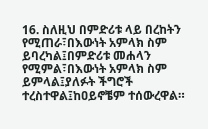16. ስለዚህ በምድሪቱ ላይ በረከትን የሚጠራ፣በእውነት አምላክ ስም ይባረካል፤በምድሪቱ መሐላን የሚምል፣በእውነት አምላክ ስም ይምላል፤ያለፉት ችግሮች ተረስተዋል፤ከዐይኖቼም ተሰውረዋል።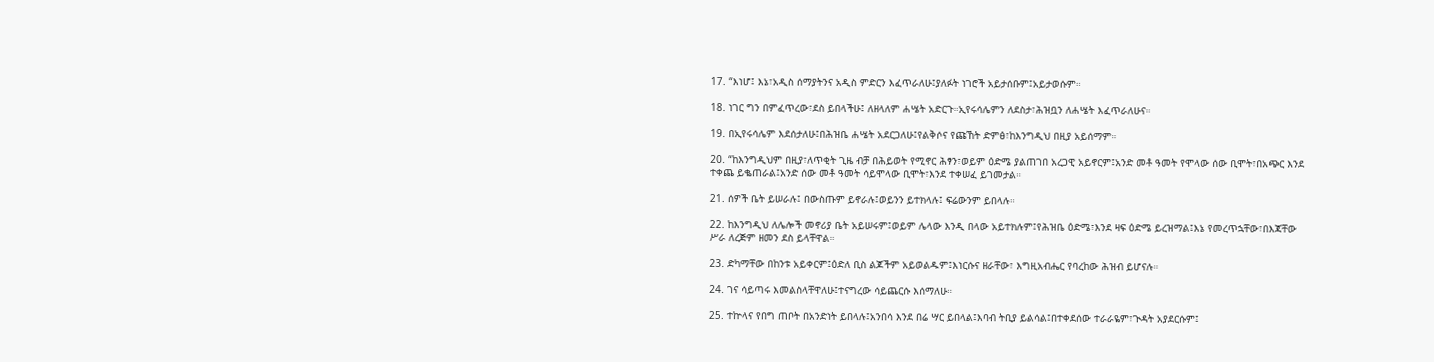17. “እነሆ፤ እኔ፣አዲስ ሰማያትንና አዲስ ምድርን እፈጥራለሁ፤ያለፉት ነገሮች አይታሰቡም፤አይታወሱም።

18. ነገር ግን በምፈጥረው፣ደስ ይበላችሁ፤ ለዘላለም ሐሤት አድርጉ።ኢየሩሳሌምን ለደስታ፣ሕዝቧን ለሐሤት እፈጥራለሁና።

19. በኢየሩሳሌም እደሰታለሁ፤በሕዝቤ ሐሤት አደርጋለሁ፤የልቅሶና የጩኸት ድምፅ፣ከእንግዲህ በዚያ አይሰማም።

20. “ከእንግዲህም በዚያ፣ለጥቂት ጊዜ ብቻ በሕይወት የሚኖር ሕፃን፣ወይም ዕድሜ ያልጠገበ አረጋዊ አይኖርም፤አንድ መቶ ዓመት የሞላው ሰው ቢሞት፣በአጭር እንደ ተቀጨ ይቈጠራል፤አንድ ሰው መቶ ዓመት ሳይሞላው ቢሞት፣እንደ ተቀሠፈ ይገመታል።

21. ሰዎች ቤት ይሠራሉ፤ በውስጡም ይኖራሉ፤ወይንን ይተክላሉ፤ ፍሬውንም ይበላሉ።

22. ከእንግዲህ ለሌሎች መኖሪያ ቤት አይሠሩም፤ወይም ሌላው እንዲ በላው አይተክሉም፤የሕዝቤ ዕድሜ፣እንደ ዛፍ ዕድሜ ይረዝማል፤እኔ የመረጥኋቸው፣በእጃቸው ሥራ ለረጅም ዘመን ደስ ይላቸዋል።

23. ድካማቸው በከንቱ አይቀርም፤ዕድለ ቢስ ልጆችም አይወልዱም፤እነርሱና ዘራቸው፣ እግዚአብሔር የባረከው ሕዝብ ይሆናሉ።

24. ገና ሳይጣሩ እመልስላቸዋለሁ፤ተናግረው ሳይጨርሱ እሰማለሁ።

25. ተኵላና የበግ ጠቦት በአንድነት ይበላሉ፤አንበሳ እንደ በሬ ሣር ይበላል፤እባብ ትቢያ ይልሳል፤በተቀደሰው ተራራዬም፣ጒዳት አያደርሱም፤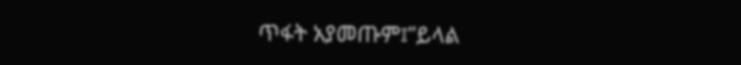ጥፋት አያመጡም፤”ይላል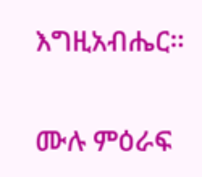እግዚአብሔር።

ሙሉ ምዕራፍ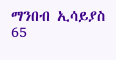ማንበብ ኢሳይያስ 65